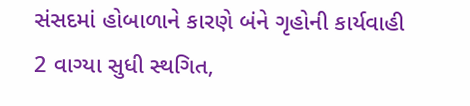સંસદમાં હોબાળાને કારણે બંને ગૃહોની કાર્યવાહી 2 વાગ્યા સુધી સ્થગિત,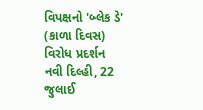વિપક્ષનો 'બ્લેક ડે' (કાળા દિવસ) વિરોધ પ્રદર્શન
નવી દિલ્હી, 22 જુલાઈ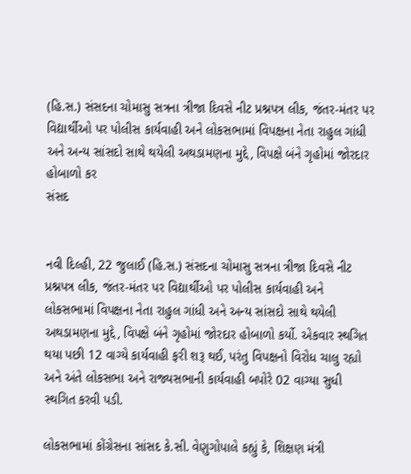(હિ.સ.) સંસદના ચોમાસુ સત્રના ત્રીજા દિવસે નીટ પ્રશ્નપત્ર લીક, જંતર-મંતર પર વિદ્યાર્થીઓ પર પોલીસ કાર્યવાહી અને લોકસભામાં વિપક્ષના નેતા રાહુલ ગાંધી અને અન્ય સાંસદો સાથે થયેલી અથડામણના મુદ્દે, વિપક્ષે બંને ગૃહોમાં જોરદાર હોબાળો કર
સંસદ


નવી દિલ્હી, 22 જુલાઈ (હિ.સ.) સંસદના ચોમાસુ સત્રના ત્રીજા દિવસે નીટ પ્રશ્નપત્ર લીક, જંતર-મંતર પર વિદ્યાર્થીઓ પર પોલીસ કાર્યવાહી અને લોકસભામાં વિપક્ષના નેતા રાહુલ ગાંધી અને અન્ય સાંસદો સાથે થયેલી અથડામણના મુદ્દે, વિપક્ષે બંને ગૃહોમાં જોરદાર હોબાળો કર્યો. એકવાર સ્થગિત થયા પછી 12 વાગ્યે કાર્યવાહી ફરી શરૂ થઈ, પરંતુ વિપક્ષનો વિરોધ ચાલુ રહ્યો અને અંતે લોકસભા અને રાજ્યસભાની કાર્યવાહી બપોરે 02 વાગ્યા સુધી સ્થગિત કરવી પડી.

લોકસભામાં કોંગ્રેસના સાંસદ કે.સી. વેણુગોપાલે કહ્યું કે, શિક્ષણ મંત્રી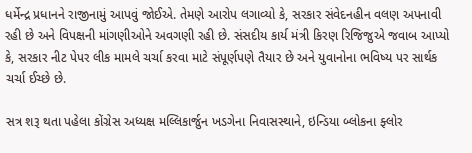ધર્મેન્દ્ર પ્રધાનને રાજીનામું આપવું જોઈએ. તેમણે આરોપ લગાવ્યો કે, સરકાર સંવેદનહીન વલણ અપનાવી રહી છે અને વિપક્ષની માંગણીઓને અવગણી રહી છે. સંસદીય કાર્ય મંત્રી કિરણ રિજિજુએ જવાબ આપ્યો કે, સરકાર નીટ પેપર લીક મામલે ચર્ચા કરવા માટે સંપૂર્ણપણે તૈયાર છે અને યુવાનોના ભવિષ્ય પર સાર્થક ચર્ચા ઈચ્છે છે.

સત્ર શરૂ થતા પહેલા કોંગ્રેસ અધ્યક્ષ મલ્લિકાર્જુન ખડગેના નિવાસસ્થાને, ઇન્ડિયા બ્લોકના ફ્લોર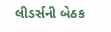લીડર્સની બેઠક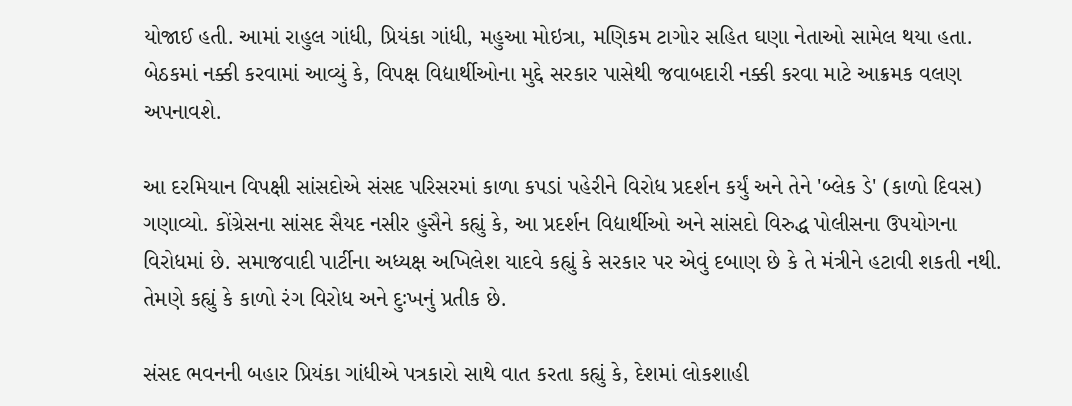યોજાઈ હતી. આમાં રાહુલ ગાંધી, પ્રિયંકા ગાંધી, મહુઆ મોઇત્રા, મણિકમ ટાગોર સહિત ઘણા નેતાઓ સામેલ થયા હતા. બેઠકમાં નક્કી કરવામાં આવ્યું કે, વિપક્ષ વિદ્યાર્થીઓના મુદ્દે સરકાર પાસેથી જવાબદારી નક્કી કરવા માટે આક્રમક વલણ અપનાવશે.

આ દરમિયાન વિપક્ષી સાંસદોએ સંસદ પરિસરમાં કાળા કપડાં પહેરીને વિરોધ પ્રદર્શન કર્યું અને તેને 'બ્લેક ડે' (કાળો દિવસ) ગણાવ્યો. કોંગ્રેસના સાંસદ સૈયદ નસીર હુસૈને કહ્યું કે, આ પ્રદર્શન વિદ્યાર્થીઓ અને સાંસદો વિરુદ્ધ પોલીસના ઉપયોગના વિરોધમાં છે. સમાજવાદી પાર્ટીના અધ્યક્ષ અખિલેશ યાદવે કહ્યું કે સરકાર પર એવું દબાણ છે કે તે મંત્રીને હટાવી શકતી નથી. તેમણે કહ્યું કે કાળો રંગ વિરોધ અને દુઃખનું પ્રતીક છે.

સંસદ ભવનની બહાર પ્રિયંકા ગાંધીએ પત્રકારો સાથે વાત કરતા કહ્યું કે, દેશમાં લોકશાહી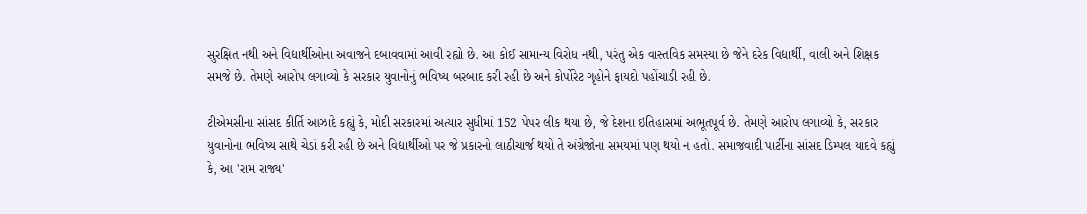સુરક્ષિત નથી અને વિદ્યાર્થીઓના અવાજને દબાવવામાં આવી રહ્યો છે. આ કોઈ સામાન્ય વિરોધ નથી, પરંતુ એક વાસ્તવિક સમસ્યા છે જેને દરેક વિદ્યાર્થી, વાલી અને શિક્ષક સમજે છે. તેમણે આરોપ લગાવ્યો કે સરકાર યુવાનોનું ભવિષ્ય બરબાદ કરી રહી છે અને કોર્પોરેટ ગૃહોને ફાયદો પહોંચાડી રહી છે.

ટીએમસીના સાંસદ કીર્તિ આઝાદે કહ્યું કે, મોદી સરકારમાં અત્યાર સુધીમાં 152 પેપર લીક થયા છે, જે દેશના ઇતિહાસમાં અભૂતપૂર્વ છે. તેમણે આરોપ લગાવ્યો કે, સરકાર યુવાનોના ભવિષ્ય સાથે ચેડાં કરી રહી છે અને વિદ્યાર્થીઓ પર જે પ્રકારનો લાઠીચાર્જ થયો તે અંગ્રેજોના સમયમાં પણ થયો ન હતો. સમાજવાદી પાર્ટીના સાંસદ ડિમ્પલ યાદવે કહ્યું કે, આ 'રામ રાજ્ય'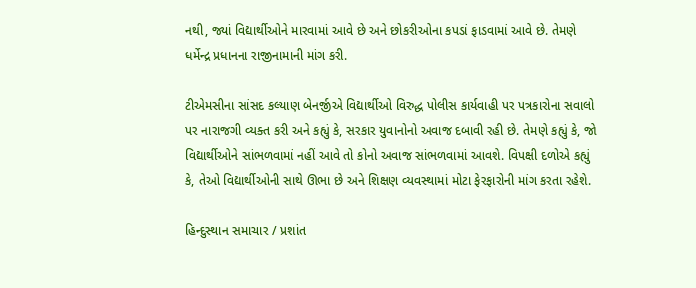નથી, જ્યાં વિદ્યાર્થીઓને મારવામાં આવે છે અને છોકરીઓના કપડાં ફાડવામાં આવે છે. તેમણે ધર્મેન્દ્ર પ્રધાનના રાજીનામાની માંગ કરી.

ટીએમસીના સાંસદ કલ્યાણ બેનર્જીએ વિદ્યાર્થીઓ વિરુદ્ધ પોલીસ કાર્યવાહી પર પત્રકારોના સવાલો પર નારાજગી વ્યક્ત કરી અને કહ્યું કે, સરકાર યુવાનોનો અવાજ દબાવી રહી છે. તેમણે કહ્યું કે, જો વિદ્યાર્થીઓને સાંભળવામાં નહીં આવે તો કોનો અવાજ સાંભળવામાં આવશે. વિપક્ષી દળોએ કહ્યું કે, તેઓ વિદ્યાર્થીઓની સાથે ઊભા છે અને શિક્ષણ વ્યવસ્થામાં મોટા ફેરફારોની માંગ કરતા રહેશે.

હિન્દુસ્થાન સમાચાર / પ્રશાંત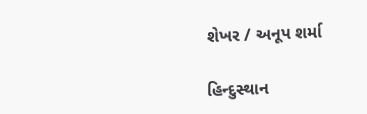શેખર / અનૂપ શર્મા

હિન્દુસ્થાન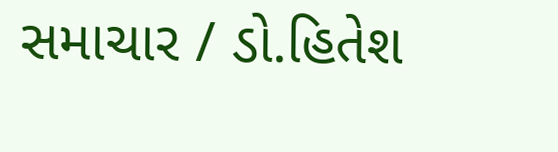સમાચાર / ડો.હિતેશ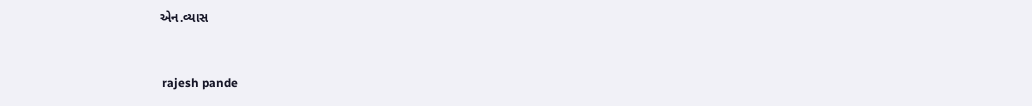એન.વ્યાસ


 rajesh pande